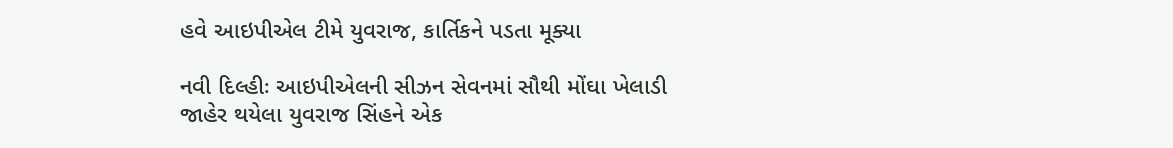હવે આઇપીએલ ટીમે યુવરાજ, કાર્તિકને પડતા મૂક્યા

નવી દિલ્હીઃ આઇપીએલની સીઝન સેવનમાં સૌથી મોંઘા ખેલાડી જાહેર થયેલા યુવરાજ સિંહને એક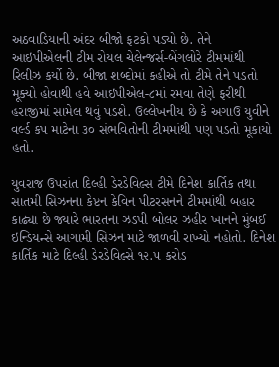અઠવાડિયાની અંદર બીજો ફટકો પડ્યો છે. તેને આઇપીએલની ટીમ રોયલ ચેલેન્જર્સ-બેંગલોરે ટીમમાંથી રિલીઝ કર્યો છે. બીજા શબ્દોમાં કહીએ તો ટીમે તેને પડતો મૂક્યો હોવાથી હવે આઇપીએલ-૮માં રમવા તેણે ફરીથી હરાજીમાં સામેલ થવું પડશે. ઉલ્લેખનીય છે કે અગાઉ યુવીને વર્લ્ડ કપ માટેના ૩૦ સંભવિતોની ટીમમાંથી પણ પડતો મૂકાયો હતો.

યુવરાજ ઉપરાંત દિલ્હી ડેરડેવિલ્સ ટીમે દિનેશ કાર્તિક તથા સાતમી સિઝનના કેપ્ટન કેવિન પીટરસનને ટીમમાંથી બહાર કાઢ્યા છે જ્યારે ભારતના ઝડપી બોલર ઝહીર ખાનને મુંબઈ ઇન્ડિયન્સે આગામી સિઝન માટે જાળવી રાખ્યો નહોતો. દિનેશ કાર્તિક માટે દિલ્હી ડેરડેવિલ્સે ૧૨.૫ કરોડ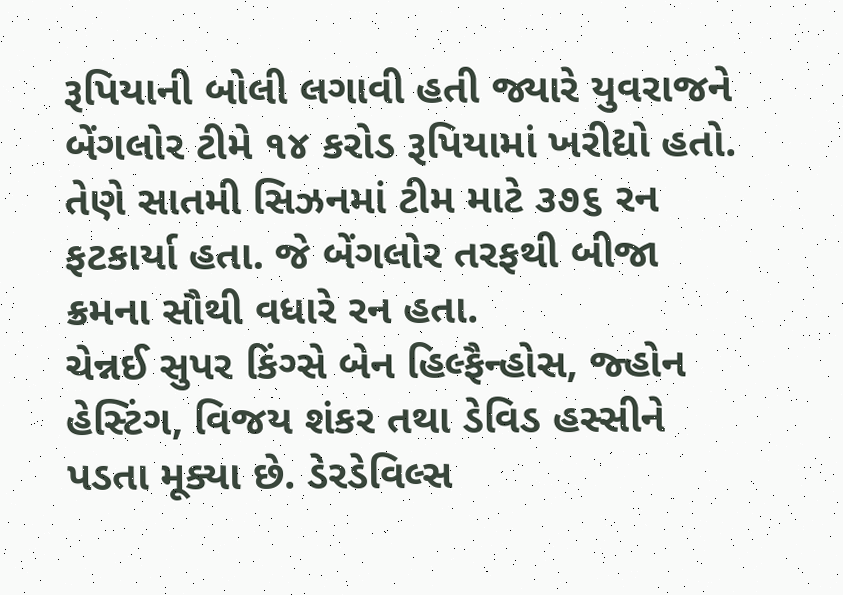રૂપિયાની બોલી લગાવી હતી જ્યારે યુવરાજને બેંગલોર ટીમે ૧૪ કરોડ રૂપિયામાં ખરીદ્યો હતો. તેણે સાતમી સિઝનમાં ટીમ માટે ૩૭૬ રન ફટકાર્યા હતા. જે બેંગલોર તરફથી બીજા ક્રમના સૌથી વધારે રન હતા.
ચેન્નઈ સુપર કિંગ્સે બેન હિલ્ફૈન્હોસ, જ્હોન હેસ્ટિંગ, વિજય શંકર તથા ડેવિડ હસ્સીને પડતા મૂક્યા છે. ડેરડેવિલ્સ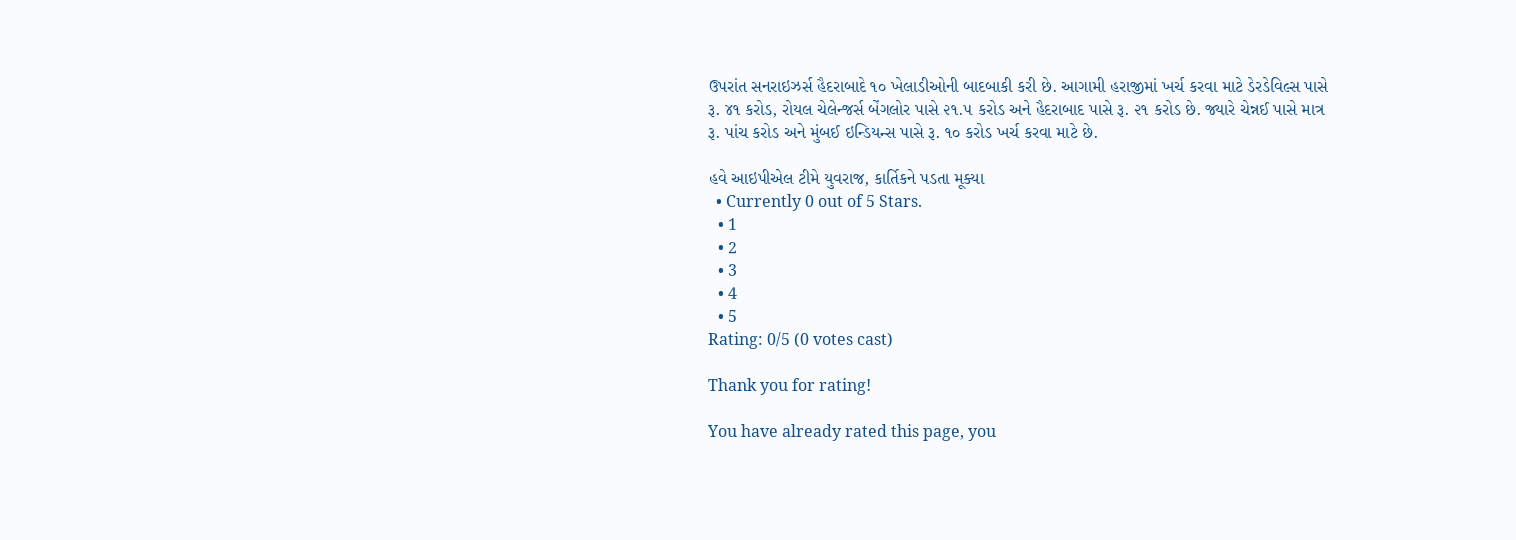ઉપરાંત સનરાઇઝર્સ હૈદરાબાદે ૧૦ ખેલાડીઓની બાદબાકી કરી છે. આગામી હરાજીમાં ખર્ચ કરવા માટે ડેરડેવિલ્સ પાસે રૂ. ૪૧ કરોડ, રોયલ ચેલેન્જર્સ બેંગલોર પાસે ૨૧.૫ કરોડ અને હૈદરાબાદ પાસે રૂ. ૨૧ કરોડ છે. જ્યારે ચેન્નઈ પાસે માત્ર રૂ. પાંચ કરોડ અને મુંબઈ ઇન્ડિયન્સ પાસે રૂ. ૧૦ કરોડ ખર્ચ કરવા માટે છે.

હવે આઇપીએલ ટીમે યુવરાજ, કાર્તિકને પડતા મૂક્યા
  • Currently 0 out of 5 Stars.
  • 1
  • 2
  • 3
  • 4
  • 5
Rating: 0/5 (0 votes cast)

Thank you for rating!

You have already rated this page, you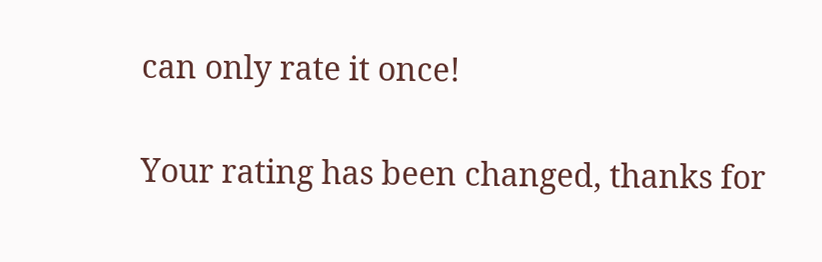can only rate it once!

Your rating has been changed, thanks for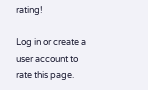rating!

Log in or create a user account to rate this page.